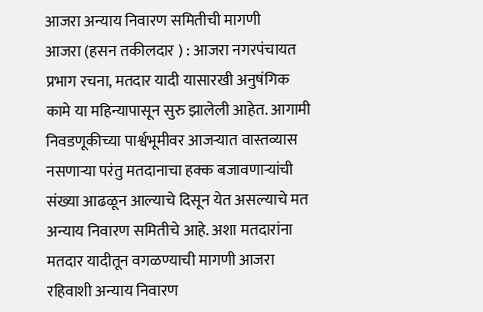आजरा अन्याय निवारण समितीची मागणी
आजरा (हसन तकीलदार ) : आजरा नगरपंचायत प्रभाग रचना, मतदार यादी यासारखी अनुषंगिक कामे या महिन्यापासून सुरु झालेली आहेत. आगामी निवडणूकीच्या पार्श्वभूमीवर आजऱ्यात वास्तव्यास नसणाऱ्या परंतु मतदानाचा हक्क बजावणाऱ्यांची संख्या आढळून आल्याचे दिसून येत असल्याचे मत अन्याय निवारण समितीचे आहे. अशा मतदारांना मतदार यादीतून वगळण्याची मागणी आजरा रहिवाशी अन्याय निवारण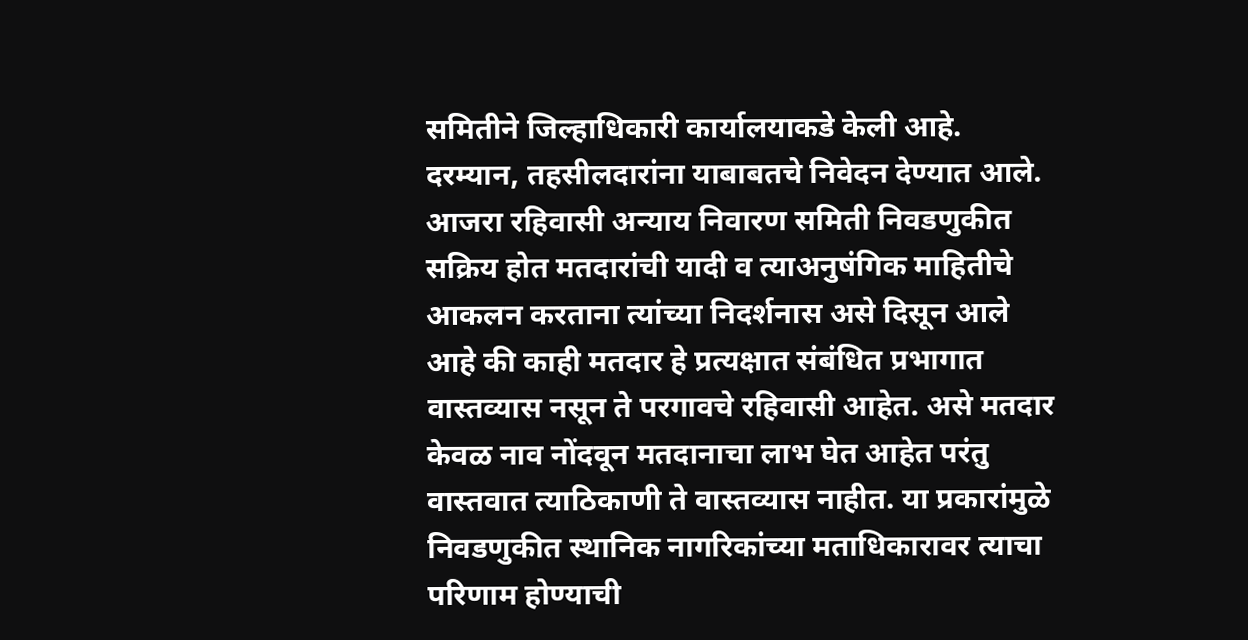समितीने जिल्हाधिकारी कार्यालयाकडे केली आहे. दरम्यान, तहसीलदारांना याबाबतचे निवेदन देण्यात आले.
आजरा रहिवासी अन्याय निवारण समिती निवडणुकीत सक्रिय होत मतदारांची यादी व त्याअनुषंगिक माहितीचे आकलन करताना त्यांच्या निदर्शनास असे दिसून आले आहे की काही मतदार हे प्रत्यक्षात संबंधित प्रभागात वास्तव्यास नसून ते परगावचे रहिवासी आहेत. असे मतदार केवळ नाव नोंदवून मतदानाचा लाभ घेत आहेत परंतु वास्तवात त्याठिकाणी ते वास्तव्यास नाहीत. या प्रकारांमुळे निवडणुकीत स्थानिक नागरिकांच्या मताधिकारावर त्याचा परिणाम होण्याची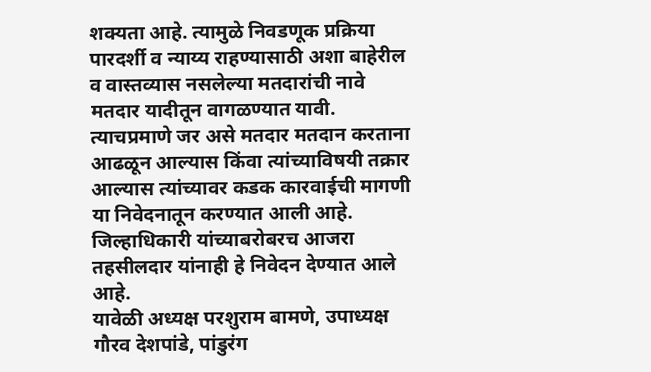शक्यता आहे. त्यामुळे निवडणूक प्रक्रिया पारदर्शी व न्याय्य राहण्यासाठी अशा बाहेरील व वास्तव्यास नसलेल्या मतदारांची नावे मतदार यादीतून वागळण्यात यावी. त्याचप्रमाणे जर असे मतदार मतदान करताना आढळून आल्यास किंवा त्यांच्याविषयी तक्रार आल्यास त्यांच्यावर कडक कारवाईची मागणी या निवेदनातून करण्यात आली आहे. जिल्हाधिकारी यांच्याबरोबरच आजरा तहसीलदार यांनाही हे निवेदन देण्यात आले आहे.
यावेळी अध्यक्ष परशुराम बामणे, उपाध्यक्ष गौरव देशपांडे, पांडुरंग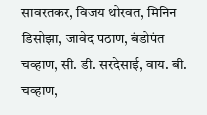सावरतकर, विजय थोरवत, मिनिन डिसोझा, जावेद पठाण, बंडोपंत चव्हाण, सी. डी. सरदेसाई, वाय. बी. चव्हाण,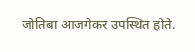जोतिबा आजगेकर उपस्थित होते.